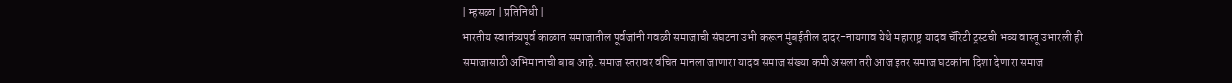| म्हसळा | प्रतिनिधी |
भारतीय स्वातंत्र्यपूर्व काळात समाजातील पूर्वजांनी गवळी समाजाची संघटना उभी करून मुंबईतील दादर-नायगाव येथे महाराष्ट्र यादव चॅरिटी ट्रस्टची भव्य वास्तू उभारली ही समाजासाठी अभिमानाची बाब आहे. समाज स्तरावर वंचित मानला जाणारा यादव समाज संख्या कमी असला तरी आज इतर समाज घटकांना दिशा देणारा समाज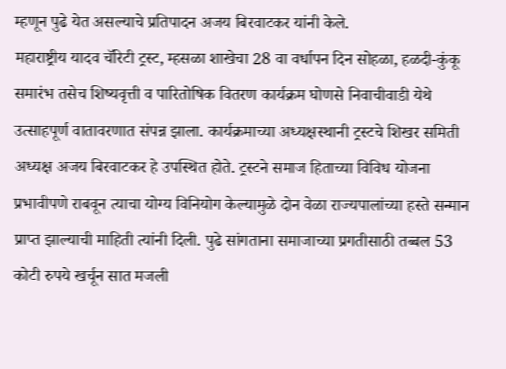म्हणून पुढे येत असल्याचे प्रतिपादन अजय बिरवाटकर यांनी केले.
महाराष्ट्रीय यादव चॅरिटी ट्रस्ट, म्हसळा शाखेचा 28 वा वर्धापन दिन सोहळा, हळदी-कुंकू समारंभ तसेच शिष्यवृत्ती व पारितोषिक वितरण कार्यक्रम घोणसे निवाचीवाडी येथे उत्साहपूर्ण वातावरणात संपन्न झाला. कार्यक्रमाच्या अध्यक्षस्थानी ट्रस्टचे शिखर समिती अध्यक्ष अजय बिरवाटकर हे उपस्थित होते. ट्रस्टने समाज हिताच्या विविध योजना प्रभावीपणे राबवून त्याचा योग्य विनियोग केल्यामुळे दोन वेळा राज्यपालांच्या हस्ते सन्मान प्राप्त झाल्याची माहिती त्यांनी दिली. पुढे सांगताना समाजाच्या प्रगतीसाठी तब्बल 53 कोटी रुपये खर्चून सात मजली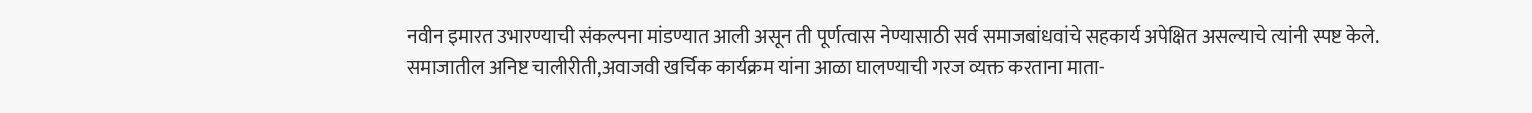नवीन इमारत उभारण्याची संकल्पना मांडण्यात आली असून ती पूर्णत्वास नेण्यासाठी सर्व समाजबांधवांचे सहकार्य अपेक्षित असल्याचे त्यांनी स्पष्ट केले.
समाजातील अनिष्ट चालीरीती,अवाजवी खर्चिक कार्यक्रम यांना आळा घालण्याची गरज व्यक्त करताना माता-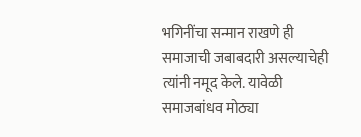भगिनींचा सन्मान राखणे ही समाजाची जबाबदारी असल्याचेही त्यांनी नमूद केले. यावेळी समाजबांधव मोठ्या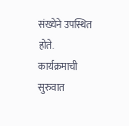संख्येने उपस्थित होते. कार्यक्रमाची सुरुवात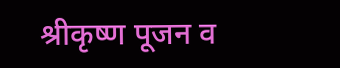श्रीकृष्ण पूजन व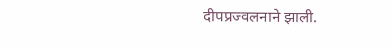दीपप्रज्वलनाने झाली.